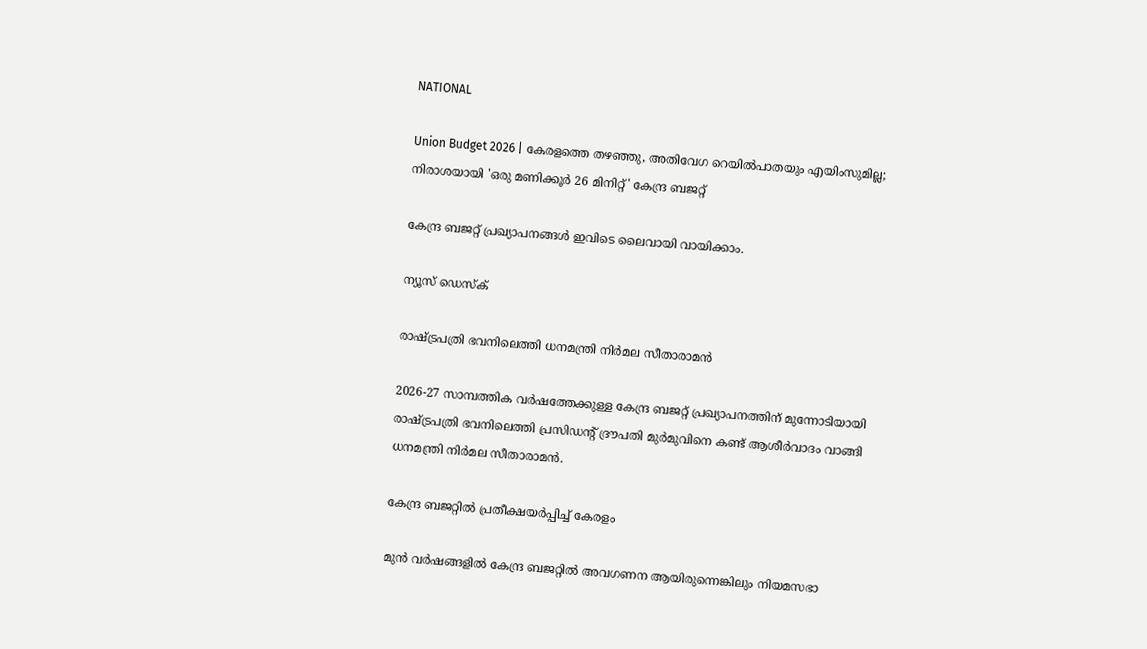NATIONAL

Union Budget 2026 | കേരളത്തെ തഴഞ്ഞു, അതിവേഗ റെയിൽപാതയും എയിംസുമില്ല; നിരാശയായി 'ഒരു മണിക്കൂര്‍ 26 മിനിറ്റ്' കേന്ദ്ര ബജറ്റ്

കേന്ദ്ര ബജറ്റ് പ്രഖ്യാപനങ്ങൾ ഇവിടെ ലൈവായി വായിക്കാം.

ന്യൂസ് ഡെസ്ക്

രാഷ്ട്രപത്രി ഭവനിലെത്തി ധനമന്ത്രി നിർമല സീതാരാമൻ

2026-27 സാമ്പത്തിക വർഷത്തേക്കുള്ള കേന്ദ്ര ബജറ്റ് പ്രഖ്യാപനത്തിന് മുന്നോടിയായി രാഷ്ട്രപത്രി ഭവനിലെത്തി പ്രസിഡൻ്റ് ദ്രൗപതി മുർമുവിനെ കണ്ട് ആശീർവാദം വാങ്ങി ധനമന്ത്രി നിർമല സീതാരാമൻ.

കേന്ദ്ര ബജറ്റിൽ പ്രതീക്ഷയർപ്പിച്ച് കേരളം

മുൻ വർഷങ്ങളിൽ കേന്ദ്ര ബജറ്റിൽ അവഗണന ആയിരുന്നെങ്കിലും നിയമസഭാ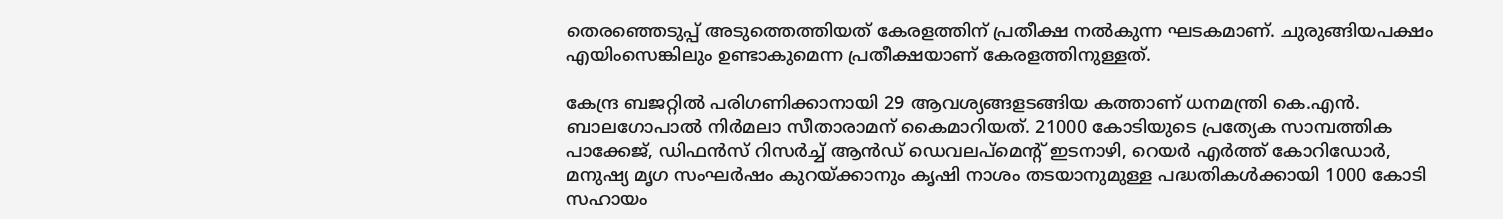തെരഞ്ഞെടുപ്പ് അടുത്തെത്തിയത് കേരളത്തിന് പ്രതീക്ഷ നൽകുന്ന ഘടകമാണ്. ചുരുങ്ങിയപക്ഷം എയിംസെങ്കിലും ഉണ്ടാകുമെന്ന പ്രതീക്ഷയാണ് കേരളത്തിനുള്ളത്.

കേന്ദ്ര ബജറ്റിൽ പരിഗണിക്കാനായി 29 ആവശ്യങ്ങളടങ്ങിയ കത്താണ് ധനമന്ത്രി കെ.എൻ. ബാലഗോപാൽ നിർമലാ സീതാരാമന് കൈമാറിയത്. 21000 കോടിയുടെ പ്രത്യേക സാമ്പത്തിക പാക്കേജ്, ഡിഫൻസ് റിസർച്ച് ആൻഡ് ഡെവലപ്മെൻ്റ് ഇടനാഴി, റെയർ എർത്ത് കോറിഡോർ, മനുഷ്യ മൃഗ സംഘർഷം കുറയ്ക്കാനും കൃഷി നാശം തടയാനുമുള്ള പദ്ധതികൾക്കായി 1000 കോടി സഹായം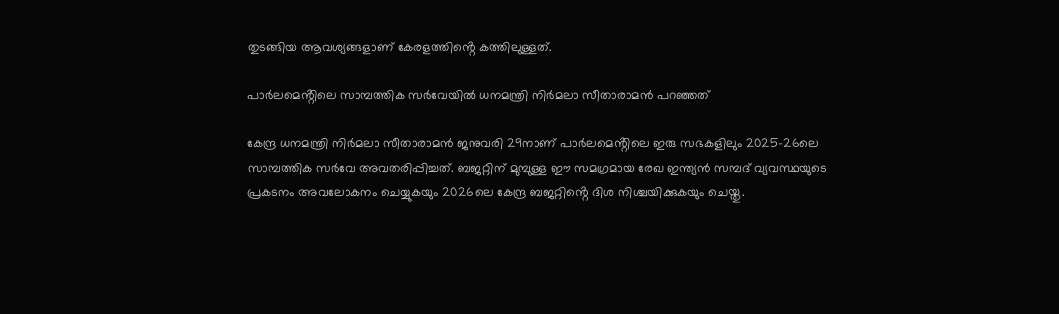തുടങ്ങിയ ആവശ്യങ്ങളാണ് കേരളത്തിൻ്റെ കത്തിലുള്ളത്.

പാർലമെൻ്റിലെ സാമ്പത്തിക സർവേയിൽ ധനമന്ത്രി നിർമലാ സീതാരാമൻ പറഞ്ഞത്

കേന്ദ്ര ധനമന്ത്രി നിർമലാ സീതാരാമൻ ജനുവരി 29നാണ് പാർലമെൻ്റിലെ ഇരു സഭകളിലും 2025-26ലെ സാമ്പത്തിക സർവേ അവതരിപ്പിച്ചത്. ബജറ്റിന് മുമ്പുള്ള ഈ സമഗ്രമായ രേഖ ഇന്ത്യൻ സമ്പദ്‌ വ്യവസ്ഥയുടെ പ്രകടനം അവലോകനം ചെയ്യുകയും 2026ലെ കേന്ദ്ര ബജറ്റിൻ്റെ ദിശ നിശ്ചയിക്കുകയും ചെയ്തു.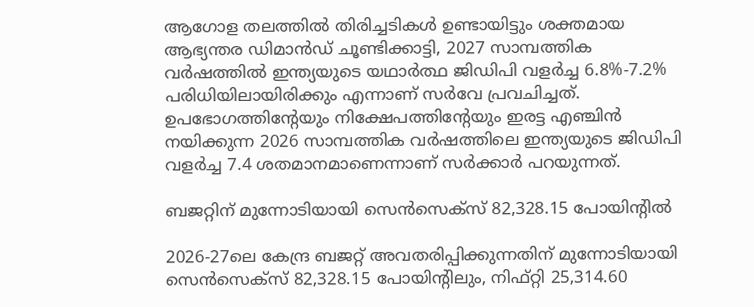ആഗോള തലത്തിൽ തിരിച്ചടികൾ ഉണ്ടായിട്ടും ശക്തമായ ആഭ്യന്തര ഡിമാൻഡ് ചൂണ്ടിക്കാട്ടി, 2027 സാമ്പത്തിക വർഷത്തിൽ ഇന്ത്യയുടെ യഥാർത്ഥ ജിഡിപി വളർച്ച 6.8%-7.2% പരിധിയിലായിരിക്കും എന്നാണ് സർവേ പ്രവചിച്ചത്. ഉപഭോഗത്തിൻ്റേയും നിക്ഷേപത്തിൻ്റേയും ഇരട്ട എഞ്ചിൻ നയിക്കുന്ന 2026 സാമ്പത്തിക വർഷത്തിലെ ഇന്ത്യയുടെ ജിഡിപി വളർച്ച 7.4 ശതമാനമാണെന്നാണ് സർക്കാർ പറയുന്നത്.

ബജറ്റിന് മുന്നോടിയായി സെൻസെക്സ് 82,328.15 പോയിൻ്റിൽ

2026-27ലെ കേന്ദ്ര ബജറ്റ് അവതരിപ്പിക്കുന്നതിന് മുന്നോടിയായി സെൻസെക്സ് 82,328.15 പോയിൻ്റിലും, നിഫ്റ്റി 25,314.60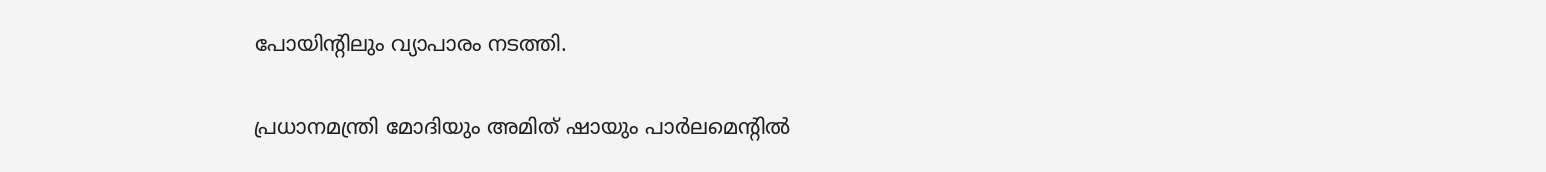പോയിൻ്റിലും വ്യാപാരം നടത്തി.

പ്രധാനമന്ത്രി മോദിയും അമിത് ഷായും പാർലമെൻ്റിൽ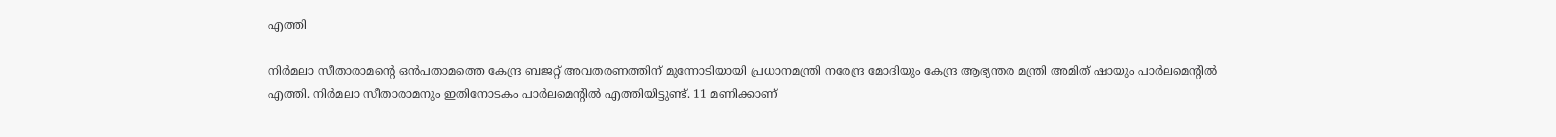എത്തി

നിർമലാ സീതാരാമൻ്റെ ഒൻപതാമത്തെ കേന്ദ്ര ബജറ്റ് അവതരണത്തിന് മുന്നോടിയായി പ്രധാനമന്ത്രി നരേന്ദ്ര മോദിയും കേന്ദ്ര ആഭ്യന്തര മന്ത്രി അമിത് ഷായും പാർലമെൻ്റിൽ എത്തി. നിർമലാ സീതാരാമനും ഇതിനോടകം പാർലമെൻ്റിൽ എത്തിയിട്ടുണ്ട്. 11 മണിക്കാണ്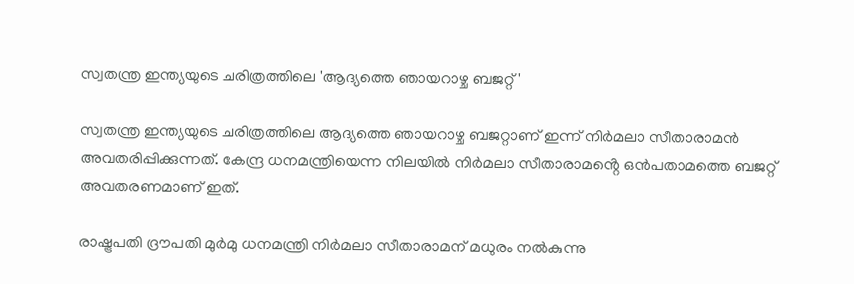സ്വതന്ത്ര ഇന്ത്യയുടെ ചരിത്രത്തിലെ 'ആദ്യത്തെ ഞായറാഴ്ച ബജറ്റ്'

സ്വതന്ത്ര ഇന്ത്യയുടെ ചരിത്രത്തിലെ ആദ്യത്തെ ഞായറാഴ്ച ബജറ്റാണ് ഇന്ന് നിർമലാ സീതാരാമൻ അവതരിപ്പിക്കുന്നത്. കേന്ദ്ര ധനമന്ത്രിയെന്ന നിലയിൽ നിർമലാ സീതാരാമൻ്റെ ഒൻപതാമത്തെ ബജറ്റ് അവതരണമാണ് ഇത്.

രാഷ്ട്രപതി ദ്രൗപതി മുർമു ധനമന്ത്രി നിർമലാ സീതാരാമന് മധുരം നൽകുന്നു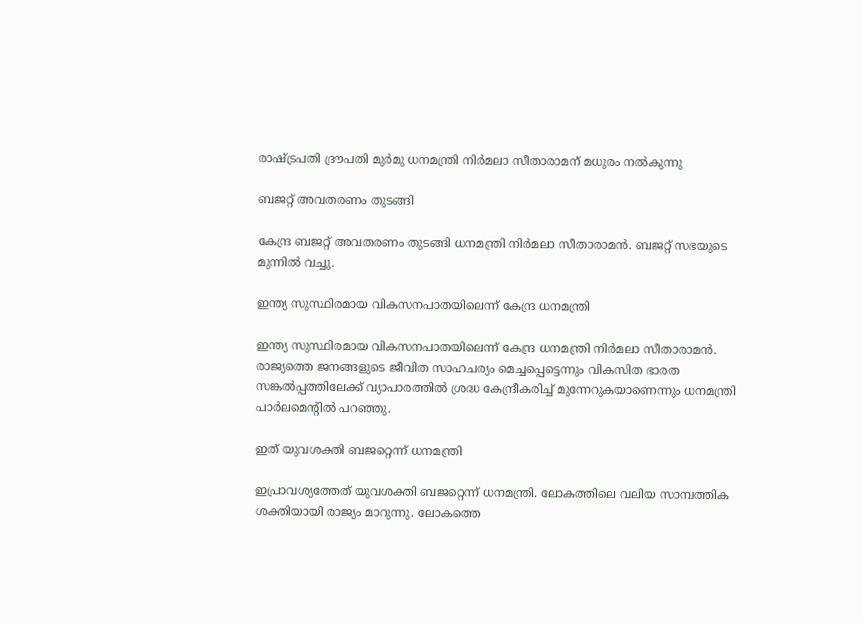രാഷ്ട്രപതി ദ്രൗപതി മുർമു ധനമന്ത്രി നിർമലാ സീതാരാമന് മധുരം നൽകുന്നു

ബജറ്റ് അവതരണം തുടങ്ങി

കേന്ദ്ര ബജറ്റ് അവതരണം തുടങ്ങി ധനമന്ത്രി നിർമലാ സീതാരാമൻ. ബജറ്റ് സഭയുടെ മുന്നിൽ വച്ചു.

ഇന്ത്യ സുസ്ഥിരമായ വികസനപാതയിലെന്ന് കേന്ദ്ര ധനമന്ത്രി

ഇന്ത്യ സുസ്ഥിരമായ വികസനപാതയിലെന്ന് കേന്ദ്ര ധനമന്ത്രി നിർമലാ സീതാരാമൻ. രാജ്യത്തെ ജനങ്ങളുടെ ജീവിത സാഹചര്യം മെച്ചപ്പെട്ടെന്നും വികസിത ഭാരത സങ്കൽപ്പത്തിലേക്ക് വ്യാപാരത്തിൽ ശ്രദ്ധ കേന്ദ്രീകരിച്ച് മുന്നേറുകയാണെന്നും ധനമന്ത്രി പാർലമെൻ്റിൽ പറഞ്ഞു.

ഇത് യുവശക്തി ബജറ്റെന്ന് ധനമന്ത്രി

ഇപ്രാവശ്യത്തേത് യുവശക്തി ബജറ്റെന്ന് ധനമന്ത്രി. ലോകത്തിലെ വലിയ സാമ്പത്തിക ശക്തിയായി രാജ്യം മാറുന്നു. ലോകത്തെ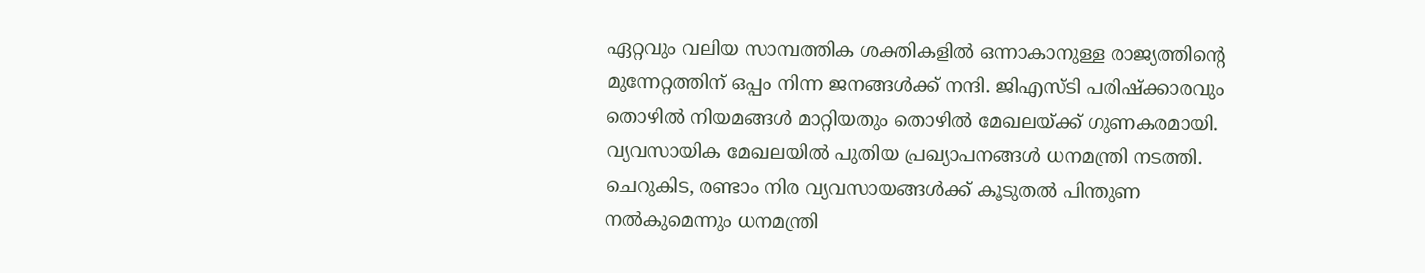ഏറ്റവും വലിയ സാമ്പത്തിക ശക്തികളില്‍ ഒന്നാകാനുള്ള രാജ്യത്തിന്‍റെ മുന്നേറ്റത്തിന് ഒപ്പം നിന്ന ജനങ്ങള്‍ക്ക് നന്ദി. ജിഎസ്‌ടി പരിഷ്ക്കാരവും തൊഴിൽ നിയമങ്ങൾ മാറ്റിയതും തൊഴിൽ മേഖലയ്ക്ക് ഗുണകരമായി. വ്യവസായിക മേഖലയിൽ പുതിയ പ്രഖ്യാപനങ്ങൾ ധനമന്ത്രി നടത്തി. ചെറുകിട, രണ്ടാം നിര വ്യവസായങ്ങൾക്ക് കൂടുതൽ പിന്തുണ നൽകുമെന്നും ധനമന്ത്രി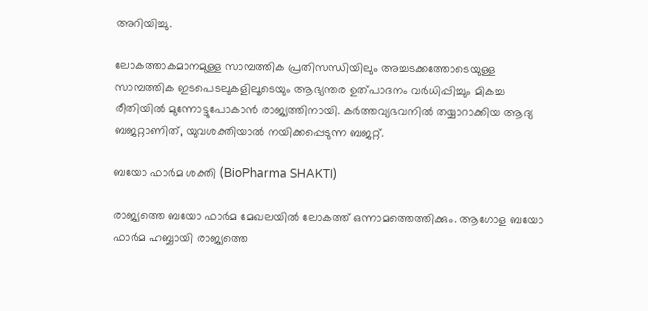അറിയിച്ചു.

ലോകത്താകമാനമുള്ള സാമ്പത്തിക പ്രതിസന്ധിയിലും അച്ചടക്കത്തോടെയുള്ള സാമ്പത്തിക ഇടപെടലുകളിലൂടെയും ആഭ്യന്തര ഉത്പാദനം വർധിപ്പിച്ചും മികച്ച രീതിയില്‍ മുന്നോട്ടുപോകാന്‍ രാജ്യത്തിനായി. കർത്തവ്യഭവനിൽ തയ്യാറാക്കിയ ആദ്യ ബജറ്റാണിത്, യുവശക്തിയാൽ നയിക്കപ്പെടുന്ന ബജറ്റ്.

ബയോ ഫാർമ ശക്തി (BioPharma SHAKTI)

രാജ്യത്തെ ബയോ ഫാർമ മേഖലയിൽ ലോകത്ത് ഒന്നാമത്തെത്തിക്കും. ആഗോള ബയോ ഫാർമ ഹബ്ബായി രാജ്യത്തെ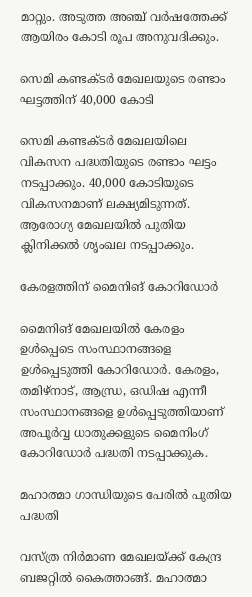മാറ്റും. അടുത്ത അഞ്ച് വർഷത്തേക്ക് ആയിരം കോടി രൂപ അനുവദിക്കും.

സെമി കണ്ടക്ടർ മേഖലയുടെ രണ്ടാം ഘട്ടത്തിന് 40,000 കോടി

സെമി കണ്ടക്ടർ മേഖലയിലെ വികസന പദ്ധതിയുടെ രണ്ടാം ഘട്ടം നടപ്പാക്കും. 40,000 കോടിയുടെ വികസനമാണ് ലക്ഷ്യമിടുന്നത്. ആരോഗ്യ മേഖലയിൽ പുതിയ ക്ലിനിക്കൽ ശൃംഖല നടപ്പാക്കും.

കേരളത്തിന് മൈനിങ് കോറിഡോർ

മൈനിങ് മേഖലയിൽ കേരളം ഉൾപ്പെടെ സംസ്ഥാനങ്ങളെ ഉൾപ്പെടുത്തി കോറിഡോർ. കേരളം, തമിഴ്നാട്, ആന്ധ്ര, ഒഡിഷ എന്നീ സംസ്ഥാനങ്ങളെ ഉൾപ്പെടുത്തിയാണ് അപൂർവ്വ ധാതുക്കളുടെ മൈനിംഗ് കോറിഡോർ പദ്ധതി നടപ്പാക്കുക.

മഹാത്മാ ഗാന്ധിയുടെ പേരിൽ പുതിയ പദ്ധതി

വസ്ത്ര നിർമാണ മേഖലയ്ക്ക് കേന്ദ്ര ബജറ്റിൽ കൈത്താങ്ങ്. മഹാത്മാ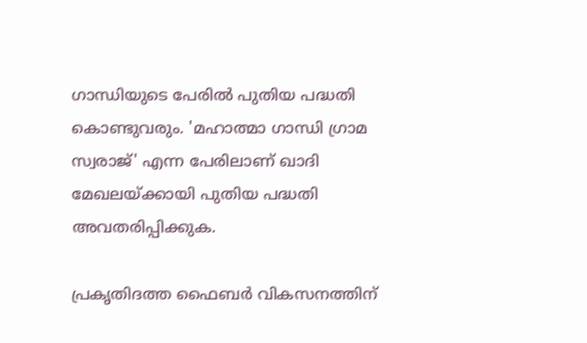ഗാന്ധിയുടെ പേരിൽ പുതിയ പദ്ധതി കൊണ്ടുവരും. 'മഹാത്മാ ഗാന്ധി ഗ്രാമ സ്വരാജ്' എന്ന പേരിലാണ് ഖാദി മേഖലയ്ക്കായി പുതിയ പദ്ധതി അവതരിപ്പിക്കുക.

പ്രകൃതിദത്ത ഫൈബർ വികസനത്തിന്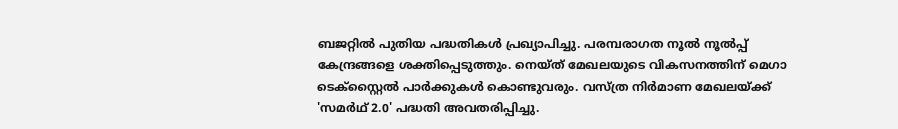ബജറ്റിൽ പുതിയ പദ്ധതികൾ പ്രഖ്യാപിച്ചു. പരമ്പരാഗത നൂല്‍ നൂല്‍പ്പ് കേന്ദ്രങ്ങളെ ശക്തിപ്പെടുത്തും. നെയ്ത് മേഖലയുടെ വികസനത്തിന് മെഗാ ടെക്സ്റ്റൈൽ പാർക്കുകൾ കൊണ്ടുവരും. വസ്ത്ര നിർമാണ മേഖലയ്ക്ക് 'സമർഥ് 2.0' പദ്ധതി അവതരിപ്പിച്ചു.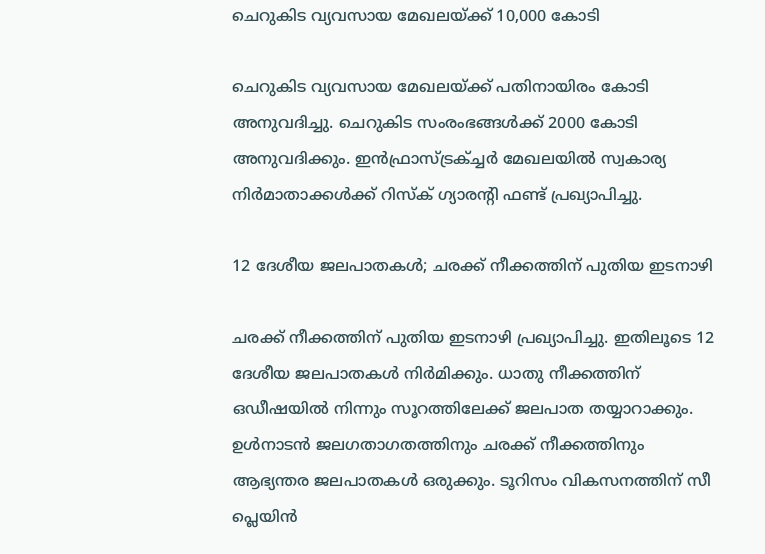ചെറുകിട വ്യവസായ മേഖലയ്ക്ക് 10,000 കോടി

ചെറുകിട വ്യവസായ മേഖലയ്ക്ക് പതിനായിരം കോടി അനുവദിച്ചു. ചെറുകിട സംരംഭങ്ങൾക്ക് 2000 കോടി അനുവദിക്കും. ഇൻഫ്രാസ്ട്രക്ച്ചർ മേഖലയിൽ സ്വകാര്യ നിർമാതാക്കൾക്ക് റിസ്ക് ഗ്യാരൻ്റി ഫണ്ട് പ്രഖ്യാപിച്ചു.

12 ദേശീയ ജലപാതകൾ; ചരക്ക് നീക്കത്തിന് പുതിയ ഇടനാഴി

ചരക്ക് നീക്കത്തിന് പുതിയ ഇടനാഴി പ്രഖ്യാപിച്ചു. ഇതിലൂടെ 12 ദേശീയ ജലപാതകൾ നിർമിക്കും. ധാതു നീക്കത്തിന് ഒഡീഷയിൽ നിന്നും സൂറത്തിലേക്ക് ജലപാത തയ്യാറാക്കും. ഉൾനാടൻ ജലഗതാഗതത്തിനും ചരക്ക് നീക്കത്തിനും ആഭ്യന്തര ജലപാതകൾ ഒരുക്കും. ടൂറിസം വികസനത്തിന് സീ പ്ലെയിൻ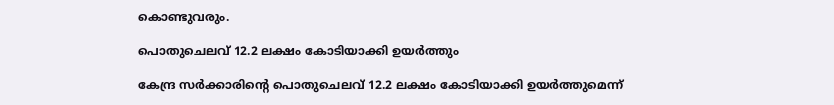കൊണ്ടുവരും.

പൊതുചെലവ് 12.2 ലക്ഷം കോടിയാക്കി ഉയർത്തും

കേന്ദ്ര സർക്കാരിൻ്റെ പൊതുചെലവ് 12.2 ലക്ഷം കോടിയാക്കി ഉയർത്തുമെന്ന്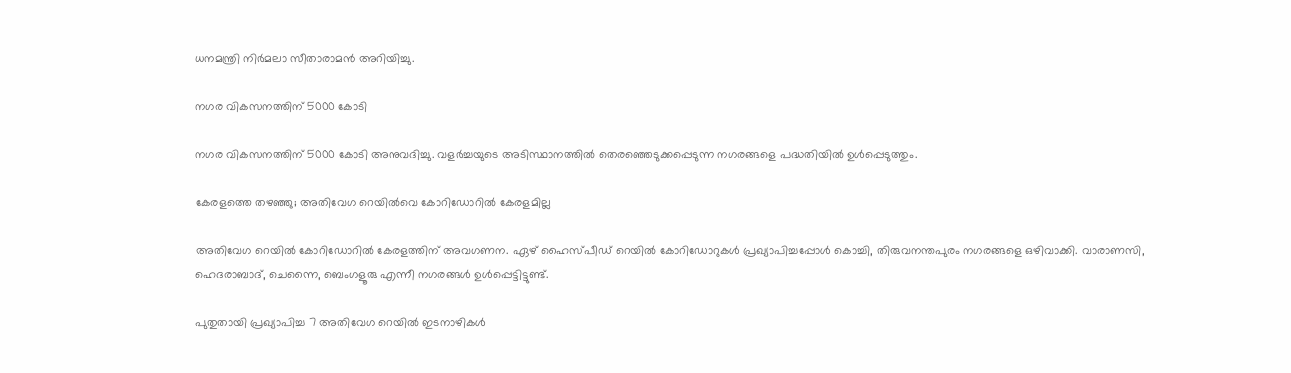ധനമന്ത്രി നിർമലാ സീതാരാമൻ അറിയിച്ചു.

നഗര വികസനത്തിന് 5000 കോടി

നഗര വികസനത്തിന് 5000 കോടി അനുവദിച്ചു. വളർച്ചയുടെ അടിസ്ഥാനത്തിൽ തെരഞ്ഞെടുക്കപ്പെടുന്ന നഗരങ്ങളെ പദ്ധതിയിൽ ഉൾപ്പെടുത്തും.

കേരളത്തെ തഴഞ്ഞു; അതിവേഗ റെയിൽവെ കോറിഡോറിൽ കേരളമില്ല

അതിവേഗ റെയിൽ കോറിഡോറിൽ കേരളത്തിന് അവഗണന. ഏഴ് ഹൈസ്പീഡ് റെയിൽ കോറിഡോറുകള്‍ പ്രഖ്യാപിച്ചപ്പോൾ കൊച്ചി, തിരുവനന്തപുരം നഗരങ്ങളെ ഒഴിവാക്കി. വാരാണസി, ഹെദരാബാദ്, ചെന്നൈ, ബെംഗളൂരു എന്നീ നഗരങ്ങൾ ഉൾപ്പെട്ടിട്ടുണ്ട്.

പുതുതായി പ്രഖ്യാപിച്ച 7 അതിവേഗ റെയിൽ ഇടനാഴികള്‍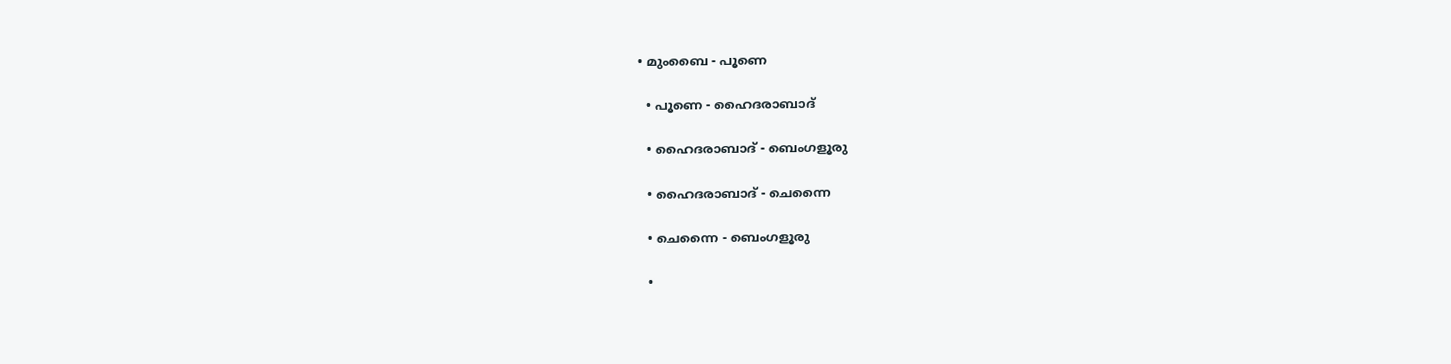• മുംബൈ - പൂണെ

  • പൂണെ - ഹൈദരാബാദ്

  • ഹൈദരാബാദ് - ബെംഗളൂരു

  • ഹൈദരാബാദ് - ചെന്നൈ

  • ചെന്നൈ - ബെംഗളൂരു

  •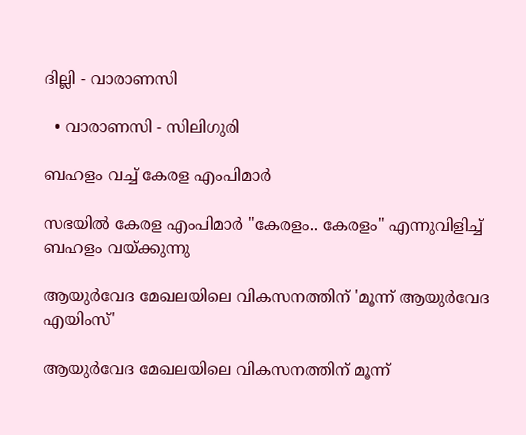ദില്ലി - വാരാണസി

  • വാരാണസി - സിലിഗുരി

ബഹളം വച്ച് കേരള എംപിമാർ

സഭയിൽ കേരള എംപിമാർ "കേരളം.. കേരളം" എന്നുവിളിച്ച് ബഹളം വയ്ക്കുന്നു

ആയുർവേദ മേഖലയിലെ വികസനത്തിന് 'മൂന്ന് ആയുർവേദ എയിംസ്'

ആയുർവേദ മേഖലയിലെ വികസനത്തിന് മൂന്ന്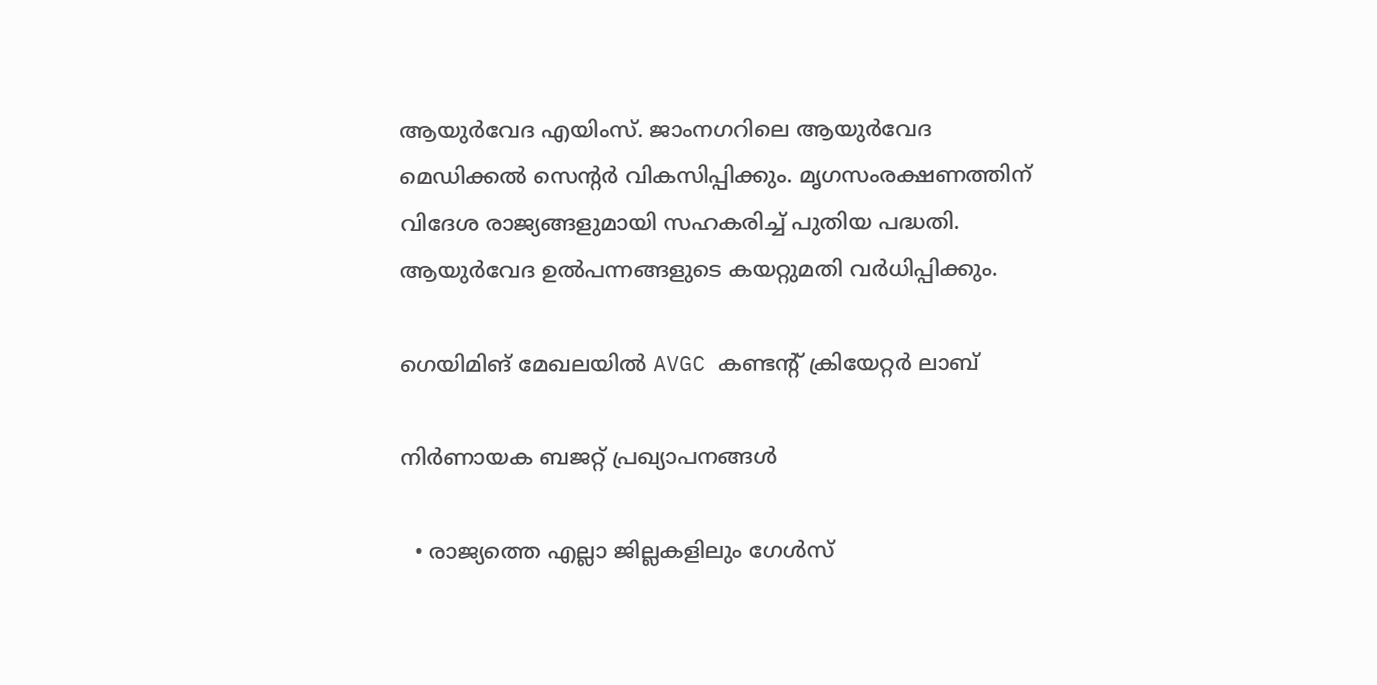ആയുർവേദ എയിംസ്. ജാംനഗറിലെ ആയുർവേദ മെഡിക്കൽ സെൻ്റർ വികസിപ്പിക്കും. മൃഗസംരക്ഷണത്തിന് വിദേശ രാജ്യങ്ങളുമായി സഹകരിച്ച് പുതിയ പദ്ധതി. ആയുര്‍വേദ ഉല്‍പന്നങ്ങളുടെ കയറ്റുമതി വര്‍ധിപ്പിക്കും.

ഗെയിമിങ് മേഖലയിൽ AVGC കണ്ടൻ്റ് ക്രിയേറ്റർ ലാബ്

നിർണായക ബജറ്റ് പ്രഖ്യാപനങ്ങൾ

  • രാജ്യത്തെ എല്ലാ ജില്ലകളിലും ഗേൾസ്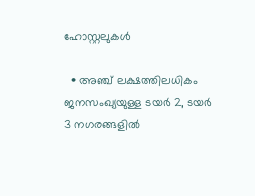ഹോസ്റ്റലുകൾ

  • അഞ്ച് ലക്ഷത്തിലധികം ജനസംഖ്യയുള്ള ടയർ 2, ടയർ 3 നഗരങ്ങളിൽ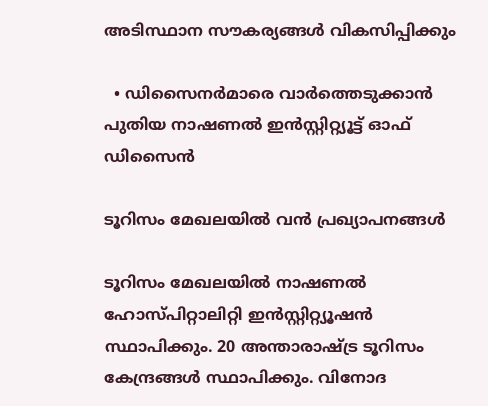അടിസ്ഥാന സൗകര്യങ്ങൾ വികസിപ്പിക്കും

  • ഡിസൈനര്‍മാരെ വാര്‍ത്തെടുക്കാന്‍ പുതിയ നാഷണല്‍ ഇന്‍സ്റ്റിറ്റ്യൂട്ട് ഓഫ് ഡിസൈൻ

ടൂറിസം മേഖലയിൽ വൻ പ്രഖ്യാപനങ്ങൾ

ടൂറിസം മേഖലയിൽ നാഷണൽ ഹോസ്പിറ്റാലിറ്റി ഇൻസ്റ്റിറ്റ്യൂഷൻ സ്ഥാപിക്കും. 20 അന്താരാഷ്ട്ര ടൂറിസം കേന്ദ്രങ്ങൾ സ്ഥാപിക്കും. വിനോദ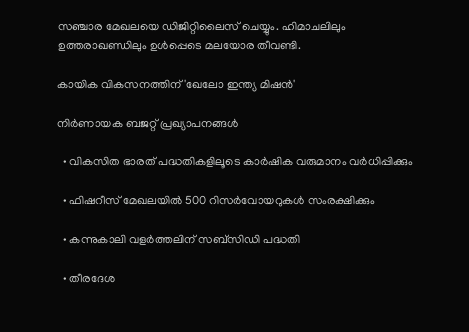സഞ്ചാര മേഖലയെ ഡിജിറ്റിലൈസ് ചെയ്യും. ഹിമാചലിലും ഉത്തരാഖണ്ഡിലും ഉൾപ്പെടെ മലയോര തീവണ്ടി.

കായിക വികസനത്തിന് 'ഖേലോ ഇന്ത്യ മിഷൻ'

നിർണായക ബജറ്റ് പ്രഖ്യാപനങ്ങൾ

  • വികസിത ഭാരത് പദ്ധതികളിലൂടെ കാർഷിക വരുമാനം വർധിപ്പിക്കും

  • ഫിഷറീസ് മേഖലയിൽ 500 റിസർവോയറുകൾ സംരക്ഷിക്കും

  • കന്നുകാലി വളർത്തലിന് സബ്‌സിഡി പദ്ധതി

  • തീരദേശ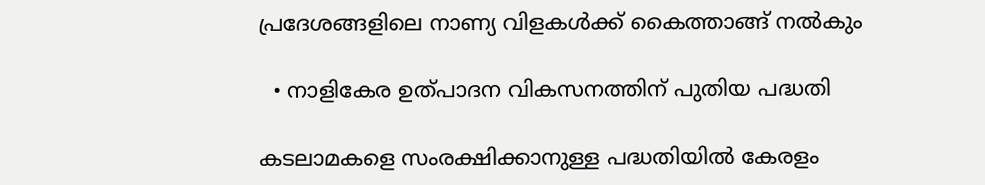പ്രദേശങ്ങളിലെ നാണ്യ വിളകൾക്ക് കൈത്താങ്ങ് നൽകും

  • നാളികേര ഉത്പാദന വികസനത്തിന് പുതിയ പദ്ധതി

കടലാമകളെ സംരക്ഷിക്കാനുള്ള പദ്ധതിയിൽ കേരളം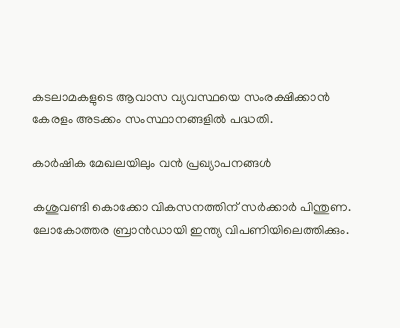കടലാമകളുടെ ആവാസ വ്യവസ്ഥയെ സംരക്ഷിക്കാൻ കേരളം അടക്കം സംസ്ഥാനങ്ങളിൽ പദ്ധതി.

കാർഷിക മേഖലയിലും വൻ പ്രഖ്യാപനങ്ങൾ

കശുവണ്ടി കൊക്കോ വികസനത്തിന് സർക്കാർ പിന്തുണ. ലോകോത്തര ബ്രാൻഡായി ഇന്ത്യ വിപണിയിലെത്തിക്കും.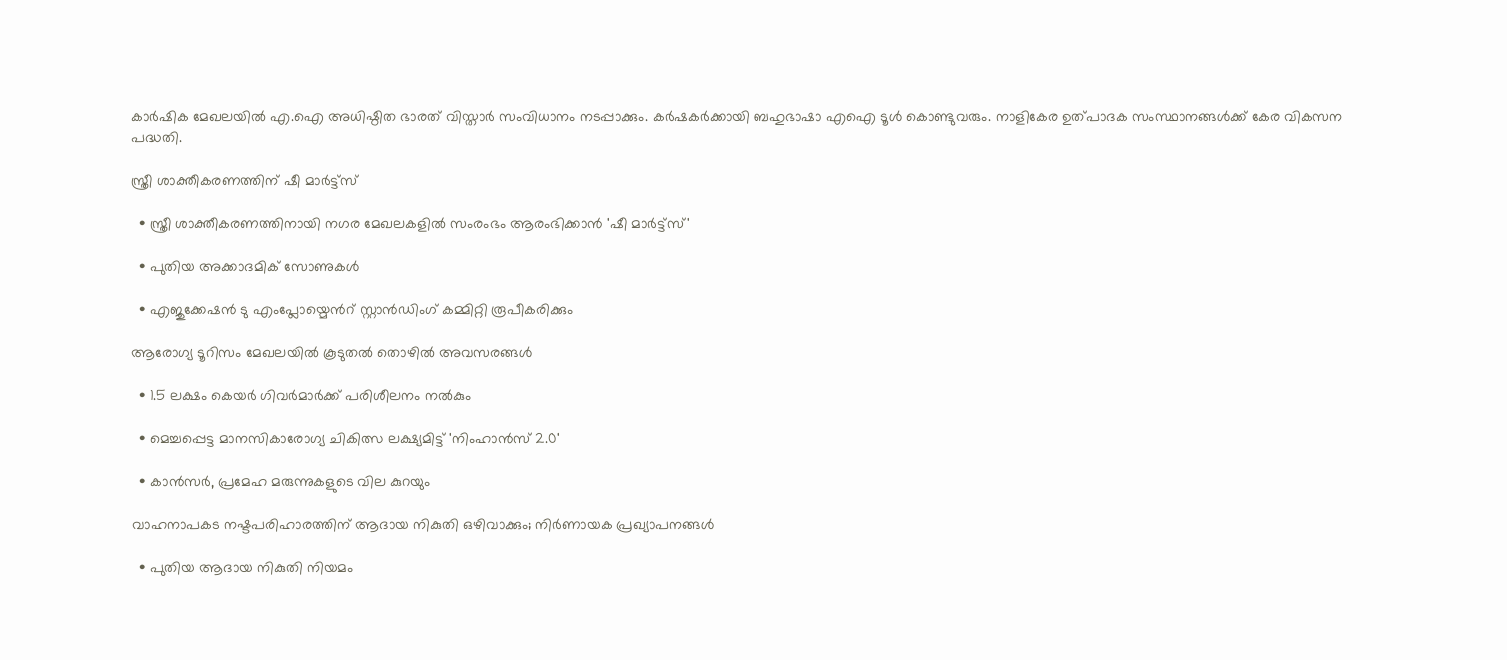കാർഷിക മേഖലയിൽ എ.ഐ അധിഷ്ഠിത ഭാരത് വിസ്താർ സംവിധാനം നടപ്പാക്കും. കർഷകർക്കായി ബഹുഭാഷാ എഐ ടൂൾ കൊണ്ടുവരും. നാളികേര ഉത്പാദക സംസ്ഥാനങ്ങൾക്ക് കേര വികസന പദ്ധതി.

സ്ത്രീ ശാക്തീകരണത്തിന് ഷീ മാർട്ട്സ്

  • സ്ത്രീ ശാക്തീകരണത്തിനായി നഗര മേഖലകളില്‍ സംരംഭം ആരംഭിക്കാന്‍ 'ഷീ മാർട്ട്സ്'

  • പുതിയ അക്കാദമിക് സോണുകള്‍

  • എജുക്കേഷന്‍ ടു എംപ്ലോയ്മെന്‍റ് സ്റ്റാന്‍ഡിംഗ് കമ്മിറ്റി രൂപീകരിക്കും

ആരോഗ്യ ടൂറിസം മേഖലയില്‍ കൂടുതല്‍ തൊഴില്‍ അവസരങ്ങള്‍

  • 1.5 ലക്ഷം കെയർ ഗിവർമാർക്ക് പരിശീലനം നല്‍കും

  • മെച്ചപ്പെട്ട മാനസികാരോഗ്യ ചികിത്സ ലക്ഷ്യമിട്ട് 'നിംഹാൻസ് 2.0'

  • കാന്‍സർ, പ്രമേഹ മരുന്നുകളുടെ വില കുറയും

വാഹനാപകട നഷ്ടപരിഹാരത്തിന് ആദായ നികുതി ഒഴിവാക്കും; നിർണായക പ്രഖ്യാപനങ്ങൾ

  • പുതിയ ആദായ നികുതി നിയമം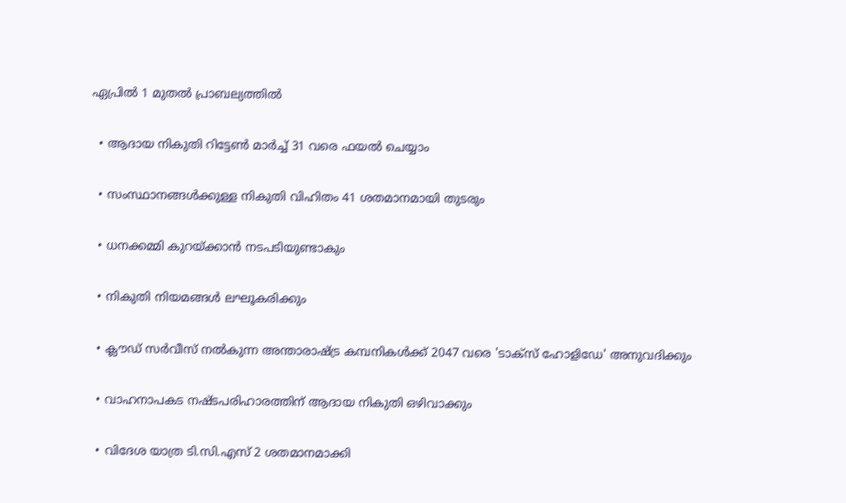ഏപ്രില്‍ 1 മുതല്‍ പ്രാബല്യത്തില്‍

  • ആദായ നികുതി റിട്ടേണ്‍ മാർച്ച് 31 വരെ ഫയല്‍ ചെയ്യാം

  • സംസ്ഥാനങ്ങള്‍ക്കുള്ള നികുതി വിഹിതം 41 ശതമാനമായി തുടരും

  • ധനക്കമ്മി കുറയ്ക്കാൻ നടപടിയുണ്ടാകും

  • നികുതി നിയമങ്ങൾ ലഘൂകരിക്കും

  • ക്ലൗഡ് സർവീസ് നൽകുന്ന അന്താരാഷ്ട്ര കമ്പനികൾക്ക് 2047 വരെ 'ടാക്സ് ഹോളിഡേ' അനുവദിക്കും

  • വാഹനാപകട നഷ്ടപരിഹാരത്തിന് ആദായ നികുതി ഒഴിവാക്കും

  • വിദേശ യാത്ര ടി.സി.എസ് 2 ശതമാനമാക്കി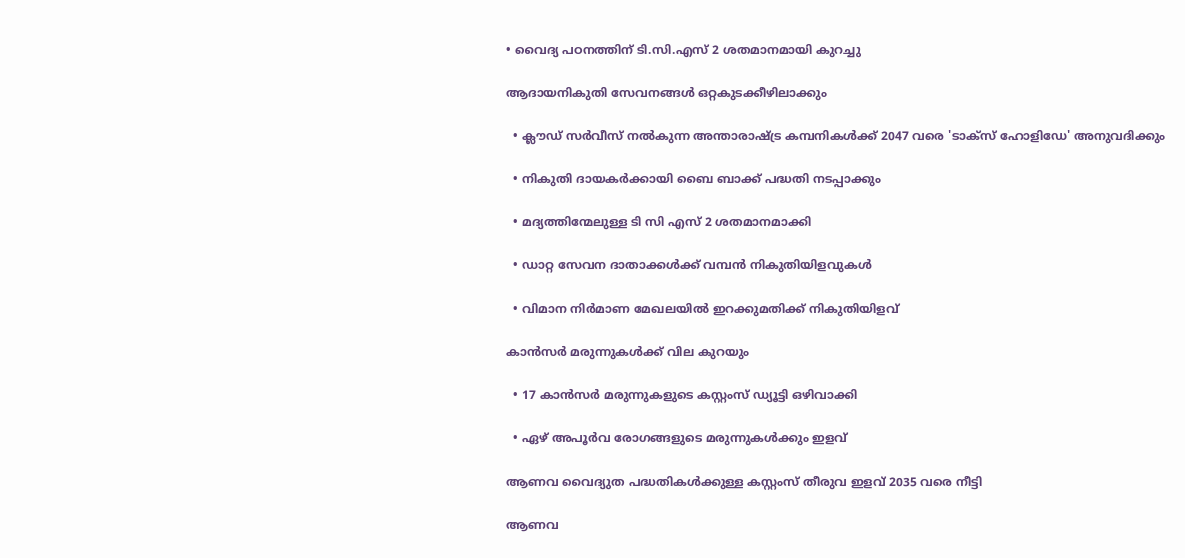• വൈദ്യ പഠനത്തിന് ടി.സി.എസ് 2 ശതമാനമായി കുറച്ചു

ആദായനികുതി സേവനങ്ങൾ ഒറ്റകുടക്കീഴിലാക്കും

  • ക്ലൗഡ് സർവീസ് നൽകുന്ന അന്താരാഷ്ട്ര കമ്പനികൾക്ക് 2047 വരെ 'ടാക്സ് ഹോളിഡേ' അനുവദിക്കും

  • നികുതി ദായകർക്കായി ബൈ ബാക്ക് പദ്ധതി നടപ്പാക്കും

  • മദ്യത്തിന്മേലുള്ള ടി സി എസ് 2 ശതമാനമാക്കി

  • ഡാറ്റ സേവന ദാതാക്കൾക്ക് വമ്പൻ നികുതിയിളവുകൾ

  • വിമാന നിർമാണ മേഖലയിൽ ഇറക്കുമതിക്ക് നികുതിയിളവ്

കാൻസർ മരുന്നുകൾക്ക് വില കുറയും

  • 17 കാന്‍സർ മരുന്നുകളുടെ കസ്റ്റംസ് ഡ്യൂട്ടി ഒഴിവാക്കി

  • ഏഴ് അപൂർവ രോഗങ്ങളുടെ മരുന്നുകള്‍ക്കും ഇളവ്

ആണവ വൈദ്യുത പദ്ധതികൾക്കുള്ള കസ്റ്റംസ് തീരുവ ഇളവ് 2035 വരെ നീട്ടി

ആണവ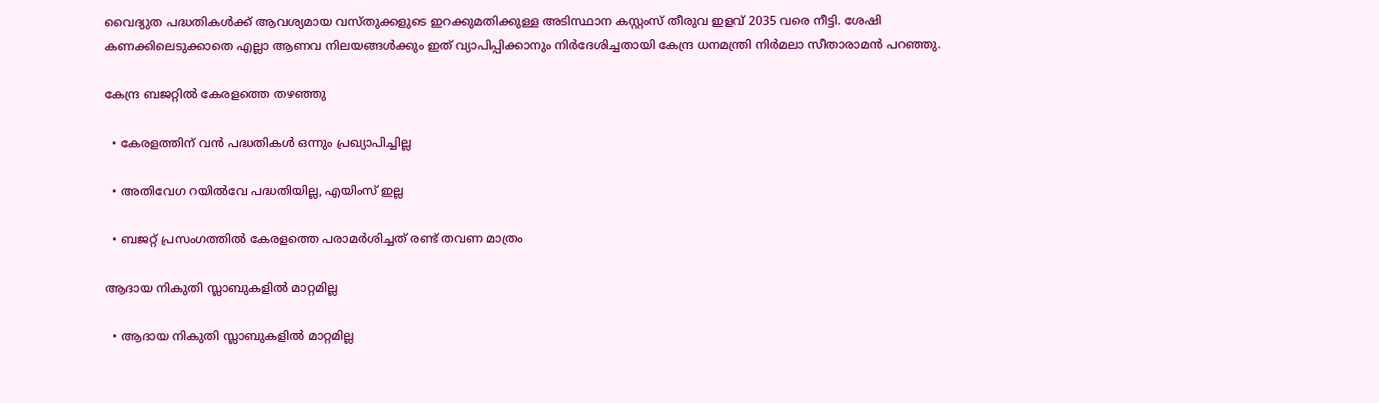വൈദ്യുത പദ്ധതികൾക്ക് ആവശ്യമായ വസ്തുക്കളുടെ ഇറക്കുമതിക്കുള്ള അടിസ്ഥാന കസ്റ്റംസ് തീരുവ ഇളവ് 2035 വരെ നീട്ടി. ശേഷി കണക്കിലെടുക്കാതെ എല്ലാ ആണവ നിലയങ്ങൾക്കും ഇത് വ്യാപിപ്പിക്കാനും നിർദേശിച്ചതായി കേന്ദ്ര ധനമന്ത്രി നിർമലാ സീതാരാമൻ പറഞ്ഞു.

കേന്ദ്ര ബജറ്റിൽ കേരളത്തെ തഴഞ്ഞു

  • കേരളത്തിന് വൻ പദ്ധതികൾ ഒന്നും പ്രഖ്യാപിച്ചില്ല

  • അതിവേഗ റയിൽവേ പദ്ധതിയില്ല, എയിംസ് ഇല്ല

  • ബജറ്റ് പ്രസംഗത്തിൽ കേരളത്തെ പരാമർശിച്ചത് രണ്ട് തവണ മാത്രം

ആദായ നികുതി സ്ലാബുകളിൽ മാറ്റമില്ല

  • ആദായ നികുതി സ്ലാബുകളിൽ മാറ്റമില്ല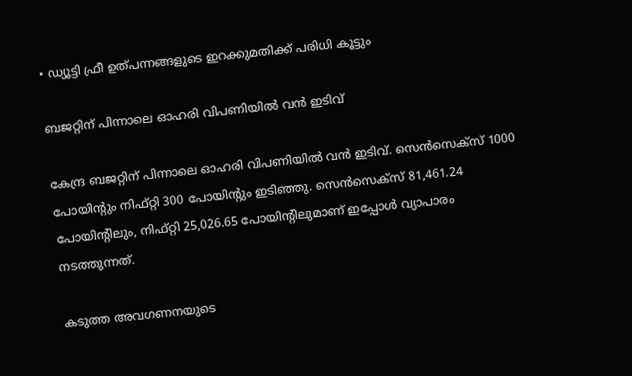• ഡ്യൂട്ടി ഫ്രീ ഉത്പന്നങ്ങളുടെ ഇറക്കുമതിക്ക് പരിധി കൂട്ടും

ബജറ്റിന് പിന്നാലെ ഓഹരി വിപണിയിൽ വൻ ഇടിവ്

കേന്ദ്ര ബജറ്റിന് പിന്നാലെ ഓഹരി വിപണിയിൽ വൻ ഇടിവ്. സെൻസെക്സ് 1000 പോയിൻ്റും നിഫ്റ്റി 300 പോയിൻ്റും ഇടിഞ്ഞു. സെൻസെക്സ് 81,461.24 പോയിൻ്റിലും, നിഫ്റ്റി 25,026.65 പോയിൻ്റിലുമാണ് ഇപ്പോൾ വ്യാപാരം നടത്തുന്നത്.

കടുത്ത അവഗണനയുടെ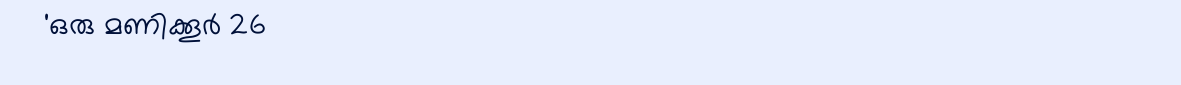'ഒരു മണിക്കൂര്‍ 26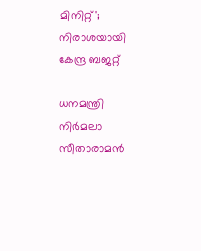മിനിറ്റ്'; നിരാശയായി കേന്ദ്ര ബജറ്റ്

ധനമന്ത്രി നിര്‍മലാ സീതാരാമൻ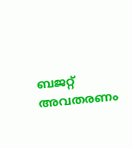ബജറ്റ് അവതരണം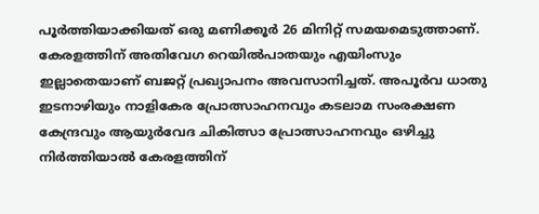പൂര്‍ത്തിയാക്കിയത് ഒരു മണിക്കൂര്‍ 26 മിനിറ്റ് സമയമെടുത്താണ്. കേരളത്തിന് അതിവേഗ റെയിൽപാതയും എയിംസും ഇല്ലാതെയാണ് ബജറ്റ് പ്രഖ്യാപനം അവസാനിച്ചത്. അപൂര്‍വ ധാതു ഇടനാഴിയും നാളികേര പ്രോത്സാഹനവും കടലാമ സംരക്ഷണ കേന്ദ്രവും ആയുര്‍വേദ ചികിത്സാ പ്രോത്സാഹനവും ഒഴിച്ചു നിര്‍ത്തിയാൽ കേരളത്തിന്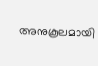അനുകൂലമായി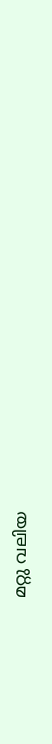മറ്റു വലിയ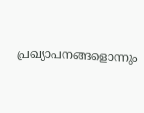പ്രഖ്യാപനങ്ങളൊന്നും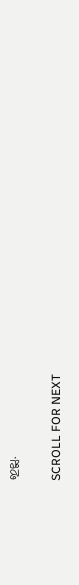ഇല്ല.

SCROLL FOR NEXT